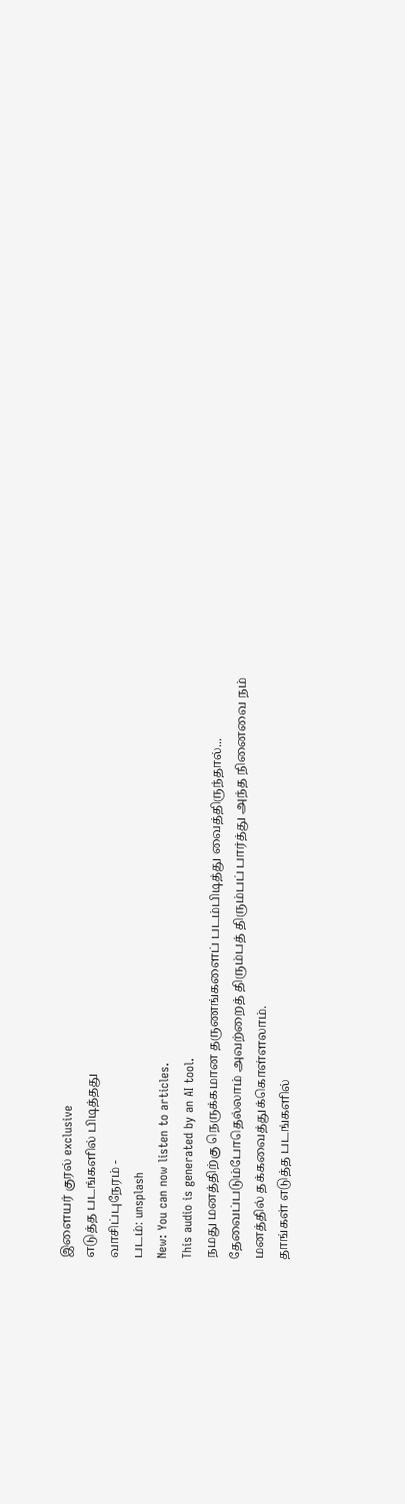இளையர் குரல் exclusive
எடுத்த படங்களில் பிடித்தது
வாசிப்புநேரம் -
படம்: unsplash
New: You can now listen to articles.
This audio is generated by an AI tool.
நமது மனத்திற்கு நெருக்கமான தருணங்களைப் படம்பிடித்து வைத்திருந்தால்...
தேவைப்படும்போதெல்லாம் அவற்றைத் திரும்பத் திரும்பப் பார்த்து அந்த நினைவை நம் மனத்தில் தக்கவைத்துக்கொள்ளலாம்.
தாங்கள் எடுத்த படங்களில்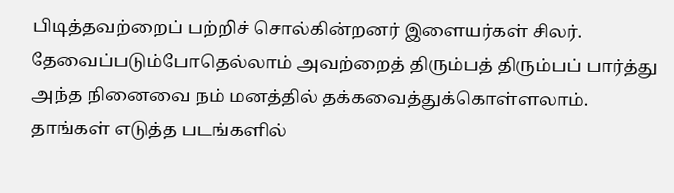பிடித்தவற்றைப் பற்றிச் சொல்கின்றனர் இளையர்கள் சிலர்.
தேவைப்படும்போதெல்லாம் அவற்றைத் திரும்பத் திரும்பப் பார்த்து அந்த நினைவை நம் மனத்தில் தக்கவைத்துக்கொள்ளலாம்.
தாங்கள் எடுத்த படங்களில்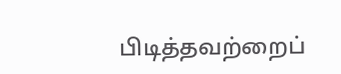பிடித்தவற்றைப்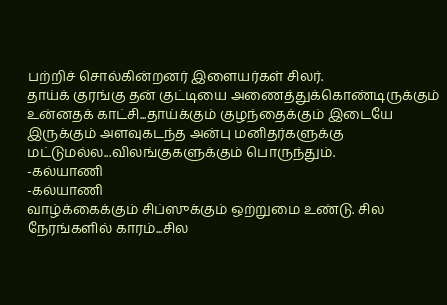பற்றிச் சொல்கின்றனர் இளையர்கள் சிலர்.
தாய்க் குரங்கு தன் குட்டியை அணைத்துக்கொண்டிருக்கும் உன்னதக் காட்சி...தாய்க்கும் குழந்தைக்கும் இடையே இருக்கும் அளவுகடந்த அன்பு மனிதர்களுக்கு மட்டுமல்ல...விலங்குகளுக்கும் பொருந்தும்.
-கல்யாணி
-கல்யாணி
வாழ்க்கைக்கும் சிப்ஸுக்கும் ஒற்றுமை உண்டு. சில நேரங்களில் காரம்...சில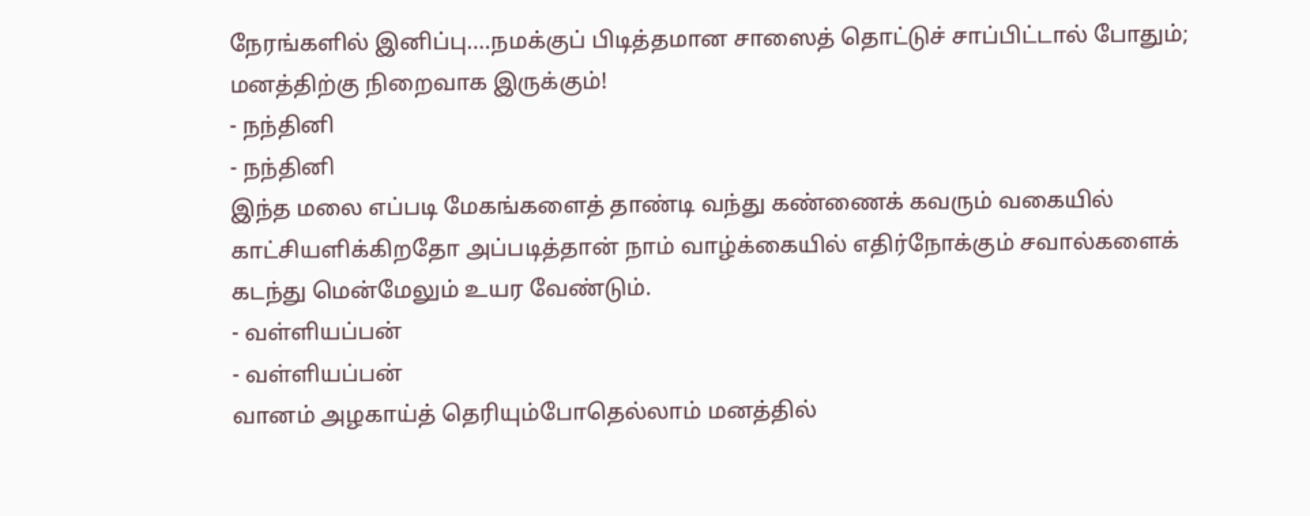நேரங்களில் இனிப்பு....நமக்குப் பிடித்தமான சாஸைத் தொட்டுச் சாப்பிட்டால் போதும்; மனத்திற்கு நிறைவாக இருக்கும்!
- நந்தினி
- நந்தினி
இந்த மலை எப்படி மேகங்களைத் தாண்டி வந்து கண்ணைக் கவரும் வகையில் காட்சியளிக்கிறதோ அப்படித்தான் நாம் வாழ்க்கையில் எதிர்நோக்கும் சவால்களைக் கடந்து மென்மேலும் உயர வேண்டும்.
- வள்ளியப்பன்
- வள்ளியப்பன்
வானம் அழகாய்த் தெரியும்போதெல்லாம் மனத்தில்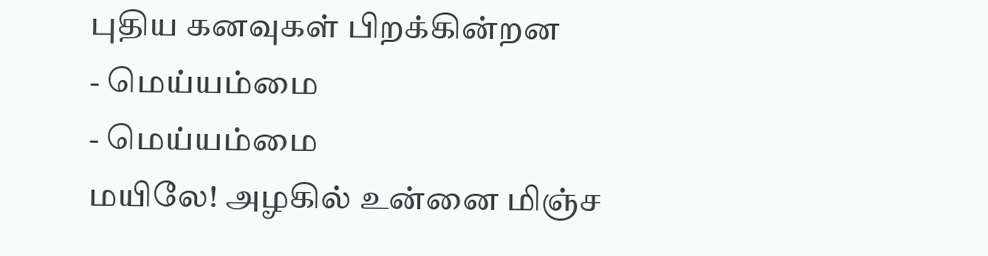புதிய கனவுகள் பிறக்கின்றன
- மெய்யம்மை
- மெய்யம்மை
மயிலே! அழகில் உன்னை மிஞ்ச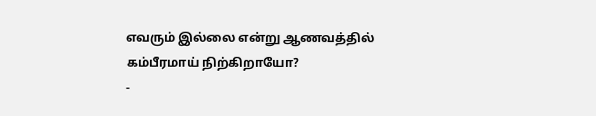எவரும் இல்லை என்று ஆணவத்தில் கம்பீரமாய் நிற்கிறாயோ?
-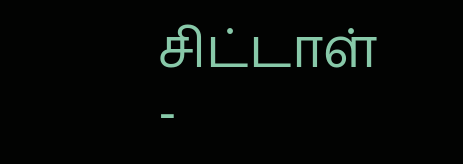சிட்டாள்
-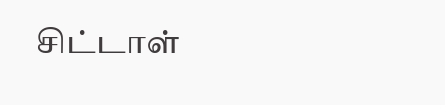சிட்டாள்